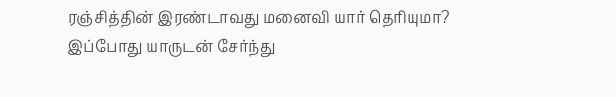ரஞ்சித்தின் இரண்டாவது மனைவி யார் தெரியுமா? இப்போது யாருடன் சேர்ந்து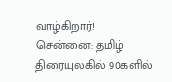வாழ்கிறார்!
சென்னை: தமிழ் திரையுலகில் 90களில்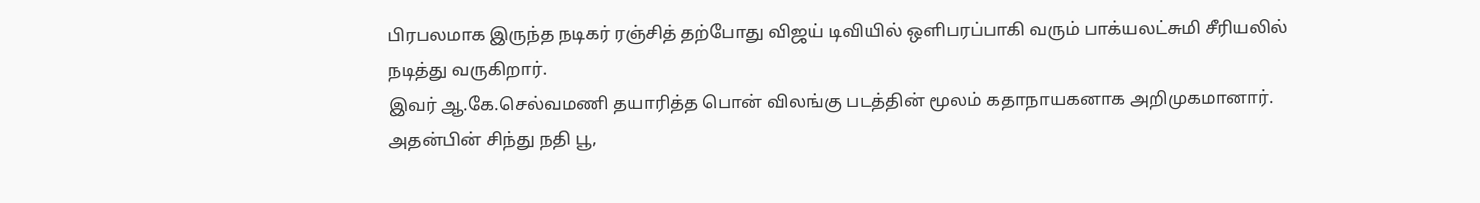பிரபலமாக இருந்த நடிகர் ரஞ்சித் தற்போது விஜய் டிவியில் ஒளிபரப்பாகி வரும் பாக்யலட்சுமி சீரியலில் நடித்து வருகிறார்.
இவர் ஆ.கே.செல்வமணி தயாரித்த பொன் விலங்கு படத்தின் மூலம் கதாநாயகனாக அறிமுகமானார்.
அதன்பின் சிந்து நதி பூ,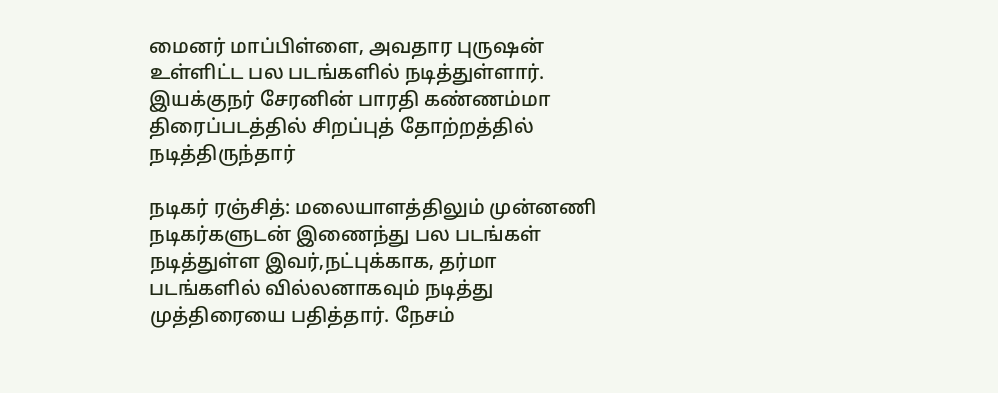மைனர் மாப்பிள்ளை, அவதார புருஷன் உள்ளிட்ட பல படங்களில் நடித்துள்ளார். இயக்குநர் சேரனின் பாரதி கண்ணம்மா திரைப்படத்தில் சிறப்புத் தோற்றத்தில் நடித்திருந்தார்

நடிகர் ரஞ்சித்: மலையாளத்திலும் முன்னணி நடிகர்களுடன் இணைந்து பல படங்கள் நடித்துள்ள இவர்,நட்புக்காக, தர்மா படங்களில் வில்லனாகவும் நடித்து முத்திரையை பதித்தார். நேசம்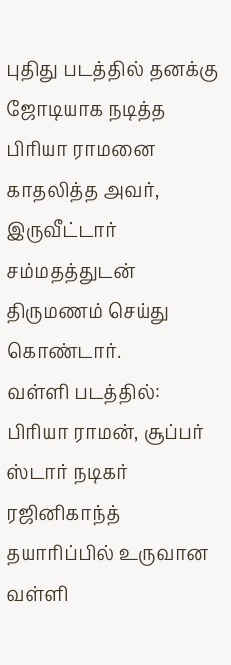புதிது படத்தில் தனக்கு ஜோடியாக நடித்த பிரியா ராமனை காதலித்த அவர், இருவீட்டார் சம்மதத்துடன் திருமணம் செய்து கொண்டார்.
வள்ளி படத்தில்: பிரியா ராமன், சூப்பர் ஸ்டார் நடிகர் ரஜினிகாந்த் தயாரிப்பில் உருவான வள்ளி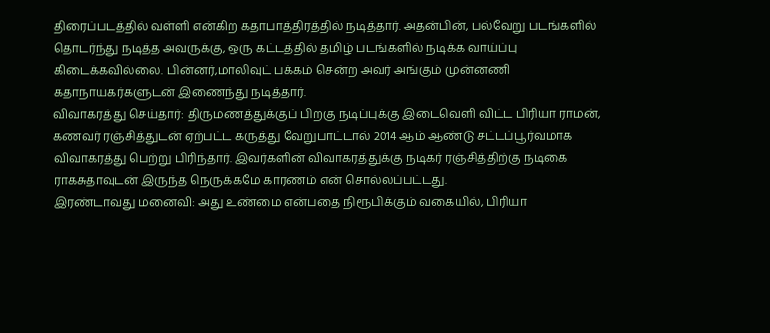திரைப்படத்தில் வள்ளி என்கிற கதாபாத்திரத்தில் நடித்தார். அதன்பின், பல்வேறு படங்களில் தொடர்ந்து நடித்த அவருக்கு, ஒரு கட்டத்தில் தமிழ் படங்களில் நடிக்க வாய்ப்பு கிடைக்கவில்லை. பின்னர்,மாலிவுட் பக்கம் சென்ற அவர் அங்கும் முன்னணி கதாநாயகர்களுடன் இணைந்து நடித்தார்.
விவாகரத்து செய்தார்: திருமணத்துக்குப் பிறகு நடிப்புக்கு இடைவெளி விட்ட பிரியா ராமன், கணவர் ரஞ்சித்துடன் ஏற்பட்ட கருத்து வேறுபாட்டால் 2014 ஆம் ஆண்டு சட்டப்பூர்வமாக விவாகரத்து பெற்று பிரிந்தார். இவர்களின் விவாகரத்துக்கு நடிகர் ரஞ்சித்திற்கு நடிகை ராகசுதாவுடன் இருந்த நெருக்கமே காரணம் என் சொல்லப்பட்டது.
இரண்டாவது மனைவி: அது உண்மை என்பதை நிரூபிக்கும் வகையில், பிரியா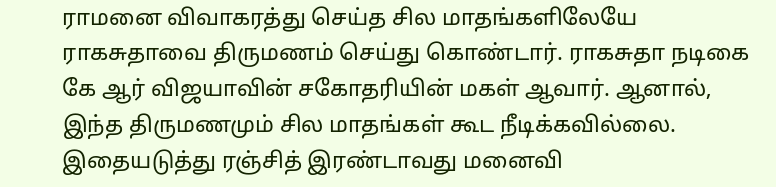ராமனை விவாகரத்து செய்த சில மாதங்களிலேயே ராகசுதாவை திருமணம் செய்து கொண்டார். ராகசுதா நடிகை கே ஆர் விஜயாவின் சகோதரியின் மகள் ஆவார். ஆனால், இந்த திருமணமும் சில மாதங்கள் கூட நீடிக்கவில்லை. இதையடுத்து ரஞ்சித் இரண்டாவது மனைவி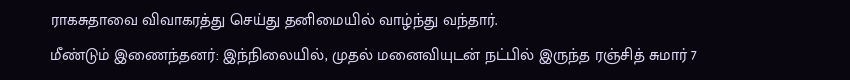ராகசுதாவை விவாகரத்து செய்து தனிமையில் வாழ்ந்து வந்தார்.
மீண்டும் இணைந்தனர்: இந்நிலையில், முதல் மனைவியுடன் நட்பில் இருந்த ரஞ்சித் சுமார் 7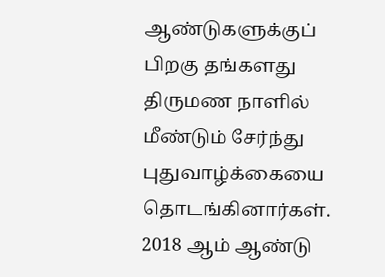ஆண்டுகளுக்குப் பிறகு தங்களது திருமண நாளில் மீண்டும் சேர்ந்து புதுவாழ்க்கையை தொடங்கினார்கள். 2018 ஆம் ஆண்டு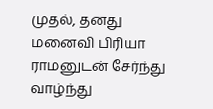முதல், தனது மனைவி பிரியா ராமனுடன் சேர்ந்து வாழ்ந்து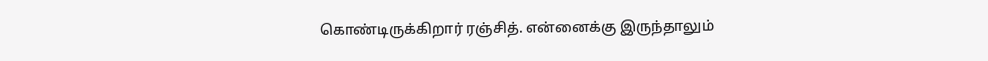கொண்டிருக்கிறார் ரஞ்சித். என்னைக்கு இருந்தாலும்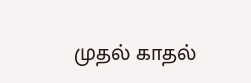முதல் காதல்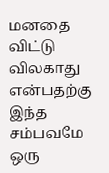மனதை விட்டு விலகாது என்பதற்கு இந்த சம்பவமே ஒரு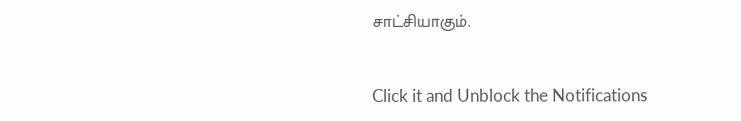சாட்சியாகும்.


Click it and Unblock the Notifications